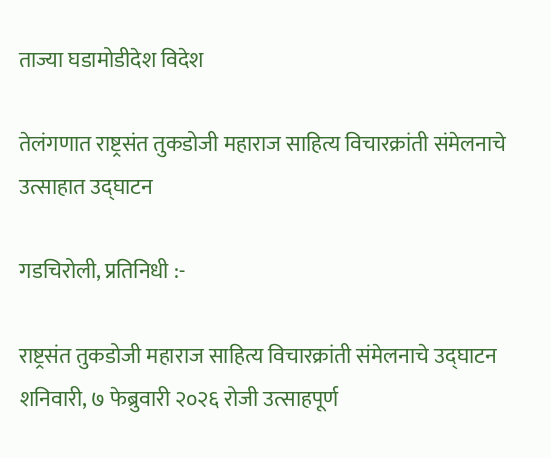ताज्या घडामोडीदेश विदेश

तेलंगणात राष्ट्रसंत तुकडोजी महाराज साहित्य विचारक्रांती संमेलनाचे उत्साहात उद्घाटन

गडचिरोली, प्रतिनिधी :-

राष्ट्रसंत तुकडोजी महाराज साहित्य विचारक्रांती संमेलनाचे उद्घाटन शनिवारी, ७ फेब्रुवारी २०२६ रोजी उत्साहपूर्ण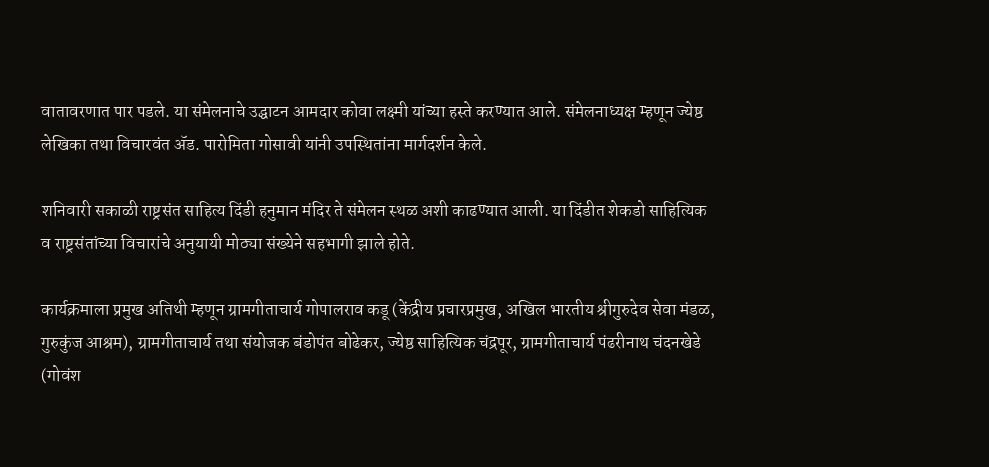वातावरणात पार पडले. या संमेलनाचे उद्घाटन आमदार कोवा लक्ष्मी यांच्या हस्ते करण्यात आले. संमेलनाध्यक्ष म्हणून ज्येष्ठ लेखिका तथा विचारवंत ॲड. पारोमिता गोसावी यांनी उपस्थितांना मार्गदर्शन केले.

शनिवारी सकाळी राष्ट्रसंत साहित्य दिंडी हनुमान मंदिर ते संमेलन स्थळ अशी काढण्यात आली. या दिंडीत शेकडो साहित्यिक व राष्ट्रसंतांच्या विचारांचे अनुयायी मोठ्या संख्येने सहभागी झाले होते.

कार्यक्रमाला प्रमुख अतिथी म्हणून ग्रामगीताचार्य गोपालराव कडू (केंद्रीय प्रचारप्रमुख, अखिल भारतीय श्रीगुरुदेव सेवा मंडळ, गुरुकुंज आश्रम), ग्रामगीताचार्य तथा संयोजक बंडोपंत बोढेकर, ज्येष्ठ साहित्यिक चंद्रपूर, ग्रामगीताचार्य पंढरीनाथ चंदनखेडे (गोवंश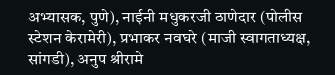अभ्यासक, पुणे), नाईनी मधुकरजी ठाणेदार (पोलीस स्टेशन केरामेरी), प्रभाकर नवघरे (माजी स्वागताध्यक्ष, सांगडी), अनुप श्रीरामे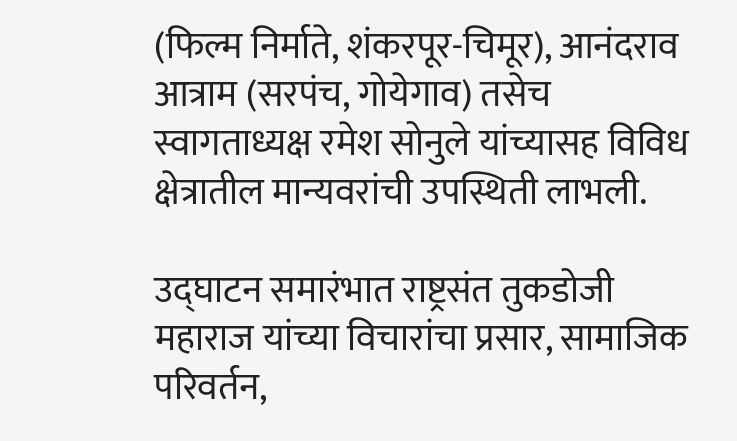(फिल्म निर्माते, शंकरपूर-चिमूर), आनंदराव आत्राम (सरपंच, गोयेगाव) तसेच स्वागताध्यक्ष रमेश सोनुले यांच्यासह विविध क्षेत्रातील मान्यवरांची उपस्थिती लाभली.

उद्घाटन समारंभात राष्ट्रसंत तुकडोजी महाराज यांच्या विचारांचा प्रसार, सामाजिक परिवर्तन,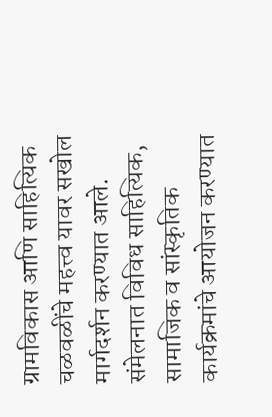ग्रामविकास आणि साहित्यिक चळवळींचे महत्त्व यावर सखोल मार्गदर्शन करण्यात आले. संमेलनात विविध साहित्यिक, सामाजिक व सांस्कृतिक कार्यक्रमांचे आयोजन करण्यात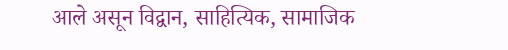आले असून विद्वान, साहित्यिक, सामाजिक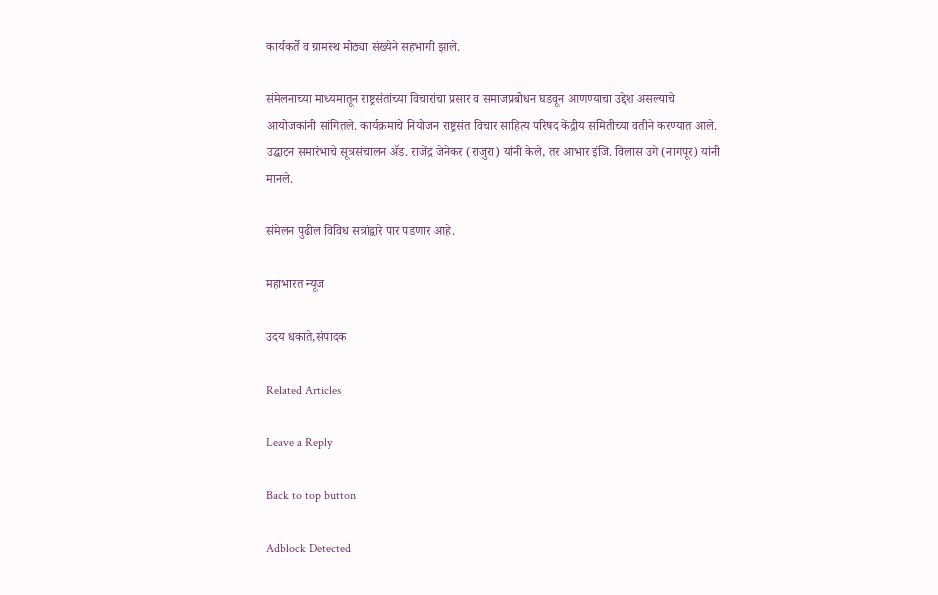कार्यकर्ते व ग्रामस्थ मोठ्या संख्येने सहभागी झाले.

संमेलनाच्या माध्यमातून राष्ट्रसंतांच्या विचारांचा प्रसार व समाजप्रबोधन घडवून आणण्याचा उद्देश असल्याचे आयोजकांनी सांगितले. कार्यक्रमाचे नियोजन राष्ट्रसंत विचार साहित्य परिषद केंद्रीय समितीच्या वतीने करण्यात आले. उद्घाटन समारंभाचे सूत्रसंचालन ॲड. राजेंद्र जेनेकर (राजुरा) यांनी केले, तर आभार इंजि. विलास उगे (नागपूर) यांनी मानले.

संमेलन पुढील विविध सत्रांद्वारे पार पडणार आहे.

महाभारत न्यूज

उदय धकाते,संपादक

Related Articles

Leave a Reply

Back to top button

Adblock Detected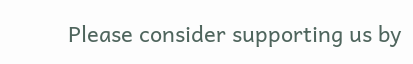Please consider supporting us by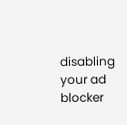disabling your ad blocker